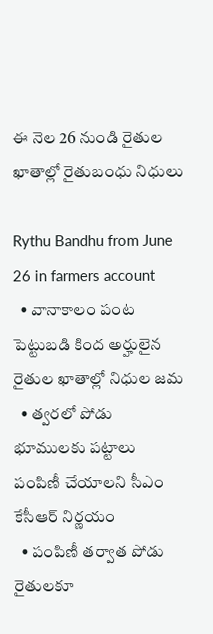ఈ నెల 26 నుండి రైతుల ఖాతాల్లో రైతుబంధు నిధులు

Rythu Bandhu from June 26 in farmers account
  • వానాకాలం పంట పెట్టుబ‌డి కింద అర్హులైన రైతుల ఖాతాల్లో నిధుల జ‌మ
  • త్వ‌ర‌లో పోడు భూముల‌కు ప‌ట్టాలు పంపిణీ చేయాలని సీఎం కేసీఆర్ నిర్ణయం
  • పంపిణీ తర్వాత పోడు రైతులకూ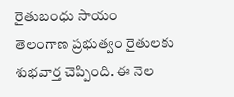రైతుబంధు సాయం
తెలంగాణ ప్ర‌భుత్వం రైతుల‌కు శుభ‌వార్త చెప్పింది. ఈ నెల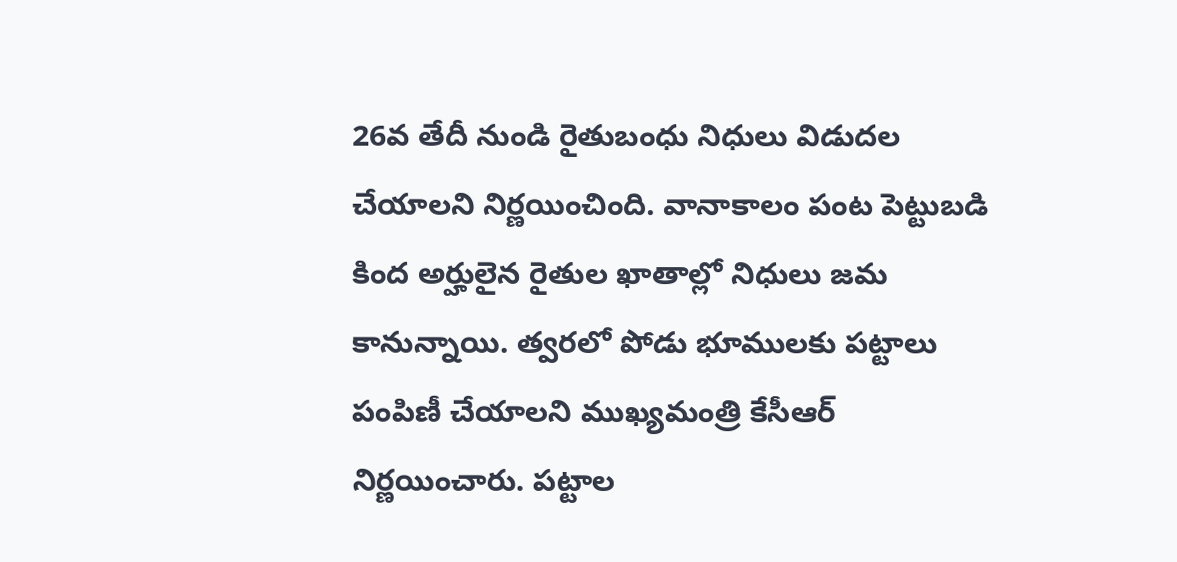26వ తేదీ నుండి రైతుబంధు నిధులు విడుద‌ల చేయాలని నిర్ణయించింది. వానాకాలం పంట పెట్టుబ‌డి కింద అర్హులైన రైతుల ఖాతాల్లో నిధులు జ‌మ కానున్నాయి. త్వ‌ర‌లో పోడు భూముల‌కు ప‌ట్టాలు పంపిణీ చేయాల‌ని ముఖ్యమంత్రి కేసీఆర్ నిర్ణ‌యించారు. ప‌ట్టాల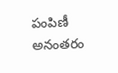పంపిణీ అనంత‌రం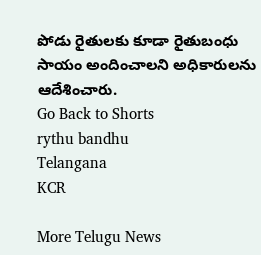పోడు రైతుల‌కు కూడా రైతుబంధు సాయం అందించాల‌ని అధికారుల‌ను ఆదేశించారు.
Go Back to Shorts
rythu bandhu
Telangana
KCR

More Telugu News